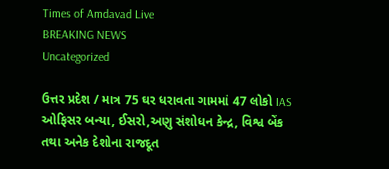Times of Amdavad Live
BREAKING NEWS
Uncategorized

ઉત્તર પ્રદેશ / માત્ર 75 ઘર ધરાવતા ગામમાં 47 લોકો IAS ઓફિસર બન્યા, ઈસરો,અણુ સંશોધન કેન્દ્ર, વિશ્વ બેંક તથા અનેક દેશોના રાજદૂત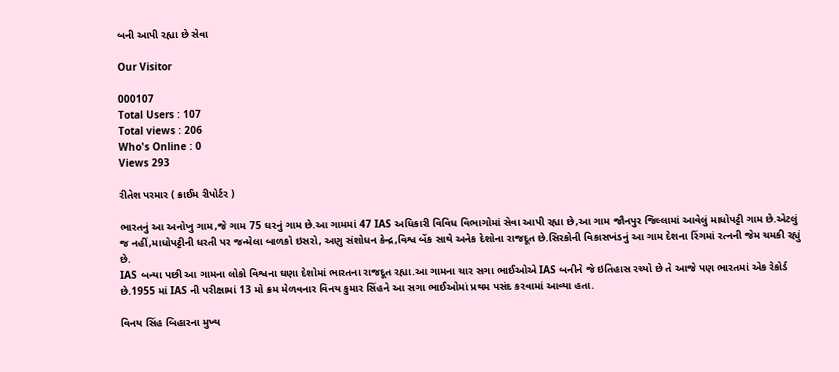બની આપી રહ્યા છે સેવા

Our Visitor

000107
Total Users : 107
Total views : 206
Who's Online : 0
Views 293

રીતેશ પરમાર ( ક્રાઈમ રીપોર્ટર )

ભારતનું આ અનોખુ ગામ,જે ગામ 75 ઘરનું ગામ છે.આ ગામમાં 47 IAS અધિકારી વિવિધ વિભાગોમાં સેવા આપી રહ્યા છે,આ ગામ જૌનપુર જિલ્લામાં આવેલું માધોપટ્ટી ગામ છે.એટલું જ નહીં,માધોપટ્ટીની ધરતી પર જન્મેલા બાળકો ઇસરો, અણુ સંશોધન કેન્દ્ર,વિશ્વ બેંક સાથે અનેક દેશોના રાજદૂત છે.સિરકોની વિકાસખંડનું આ ગામ દેશના રિંગમાં રત્નની જેમ ચમકી રહ્યું છે.
IAS બન્યા પછી આ ગામના લોકો વિશ્વના ઘણા દેશોમાં ભારતના રાજદૂત રહ્યા.આ ગામના ચાર સગા ભાઈઓએ IAS બનીને જે ઇતિહાસ રચ્યો છે તે આજે પણ ભારતમાં એક રેકોર્ડ છે.1955 માં IAS ની પરીક્ષામાં 13 મો ક્રમ મેળવનાર વિનય કુમાર સિંહને આ સગા ભાઈઓમાં પ્રથમ પસંદ કરવામાં આવ્યા હતા.

વિનય સિંહ બિહારના મુખ્ય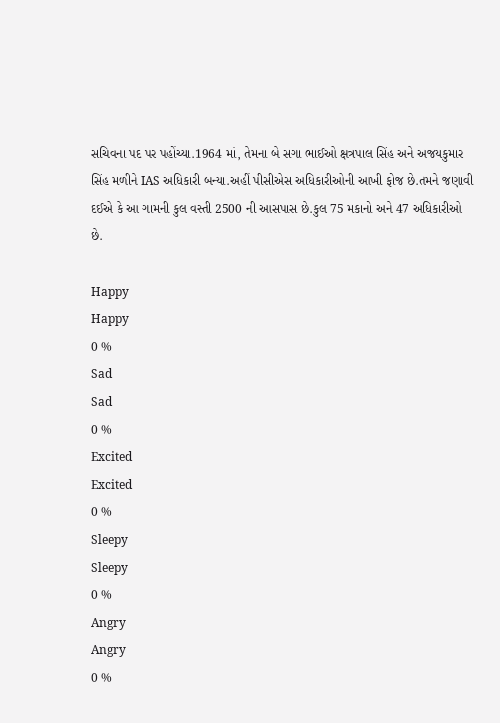સચિવના પદ પર પહોંચ્યા.1964 માં, તેમના બે સગા ભાઈઓ ક્ષત્રપાલ સિંહ અને અજયકુમાર સિંહ મળીને IAS અધિકારી બન્યા.અહીં પીસીએસ અધિકારીઓની આખી ફોજ છે.તમને જણાવી દઈએ કે આ ગામની કુલ વસ્તી 2500 ની આસપાસ છે.કુલ 75 મકાનો અને 47 અધિકારીઓ છે.

Happy
Happy
0 %
Sad
Sad
0 %
Excited
Excited
0 %
Sleepy
Sleepy
0 %
Angry
Angry
0 %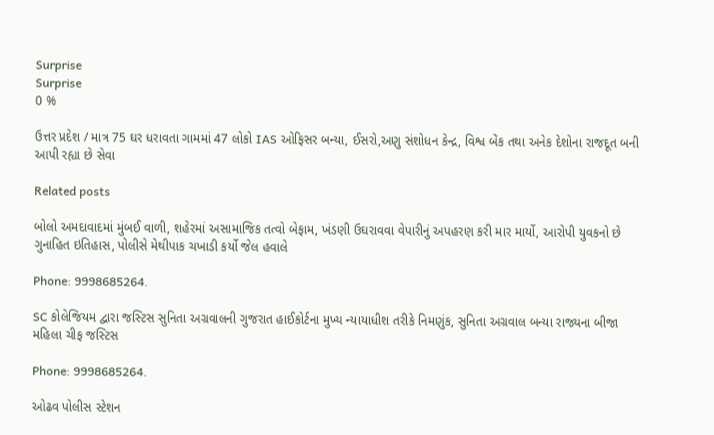Surprise
Surprise
0 %

ઉત્તર પ્રદેશ / માત્ર 75 ઘર ધરાવતા ગામમાં 47 લોકો IAS ઓફિસર બન્યા, ઈસરો,અણુ સંશોધન કેન્દ્ર, વિશ્વ બેંક તથા અનેક દેશોના રાજદૂત બની આપી રહ્યા છે સેવા

Related posts

બોલો અમદાવાદમાં મુંબઈ વાળી, શહેરમાં અસામાજિક તત્વો બેફામ, ખંડણી ઉઘરાવવા વેપારીનું અપહરણ કરી માર માર્યો, આરોપી યુવકનો છે ગુનાહિત ઇતિહાસ, પોલીસે મેથીપાક ચખાડી કર્યો જેલ હવાલે

Phone: 9998685264.

SC કોલેજિયમ દ્વારા જસ્ટિસ સુનિતા અગ્રવાલની ગુજરાત હાઈકોર્ટના મુખ્ય ન્યાયાધીશ તરીકે નિમણુંક, સુનિતા અગ્રવાલ બન્યા રાજ્યના બીજા મહિલા ચીફ જસ્ટિસ

Phone: 9998685264.

ઓઢવ પોલીસ સ્ટેશન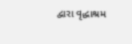દ્વારા વૃદ્ધાશ્રમ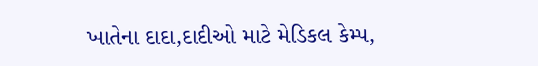ખાતેના દાદા,દાદીઓ માટે મેડિકલ કેમ્પ,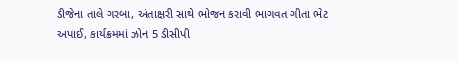ડીજેના તાલે ગરબા, અંતાક્ષરી સાથે ભોજન કરાવી ભાગવત ગીતા ભેટ અપાઈ, કાર્યક્રમમાં ઝોન 5 ડીસીપી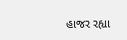હાજર રહ્યા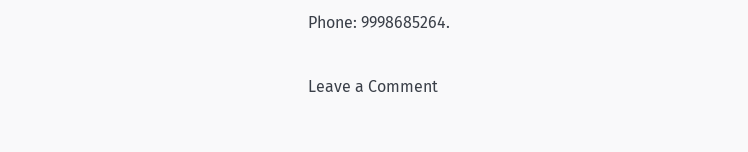Phone: 9998685264.

Leave a Comment